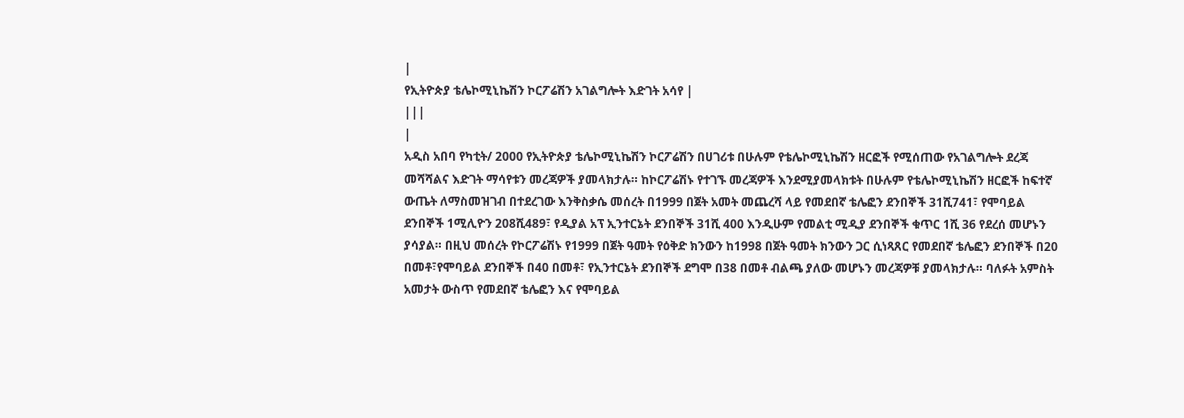|
የኢትዮጵያ ቴሌኮሚኒኬሽን ኮርፖሬሽን አገልግሎት እድገት አሳየ |
|||
|
አዲስ አበባ የካቲት/ 2000 የኢትዮጵያ ቴሌኮሚኒኬሽን ኮርፖሬሽን በሀገሪቱ በሁሉም የቴሌኮሚኒኬሽን ዘርፎች የሚሰጠው የአገልግሎት ደረጃ መሻሻልና እድገት ማሳየቱን መረጃዎች ያመላክታሉ። ከኮርፖሬሽኑ የተገኙ መረጃዎች እንደሚያመላክቱት በሁሉም የቴሌኮሚኒኬሽን ዘርፎች ከፍተኛ ውጤት ለማስመዝገብ በተደረገው እንቅስቃሴ መሰረት በ1999 በጀት አመት መጨረሻ ላይ የመደበኛ ቴሌፎን ደንበኞች 31ሺ741፣ የሞባይል ደንበኞች 1ሚሊዮን 208ሺ489፣ የዲያል አፕ ኢንተርኔት ደንበኞች 31ሺ 400 እንዲሁም የመልቲ ሚዲያ ደንበኞች ቁጥር 1ሺ 36 የደረሰ መሆኑን ያሳያል። በዚህ መሰረት የኮርፖሬሽኑ የ1999 በጀት ዓመት የዕቅድ ክንውን ከ1998 በጀት ዓመት ክንውን ጋር ሲነጻጸር የመደበኛ ቴሌፎን ደንበኞች በ20 በመቶ፣የሞባይል ደንበኞች በ40 በመቶ፣ የኢንተርኔት ደንበኞች ደግሞ በ38 በመቶ ብልጫ ያለው መሆኑን መረጃዎቹ ያመላክታሉ። ባለፉት አምስት አመታት ውስጥ የመደበኛ ቴሌፎን እና የሞባይል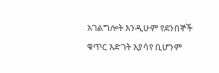አገልግሎት እንዲሁም የደንበኞች ቁጥር እድገት እያሳየ ቢሆንም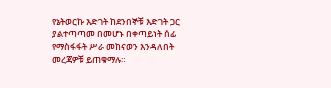የኔትወርኩ እድገት ከደንበኞቹ እድገት ጋር ያልተጣጣመ በመሆኑ በቀጣይነት ሰፊ የማስፋፋት ሥራ መከናወን እንዳለበት መረጃዎቹ ይጠቁማሉ።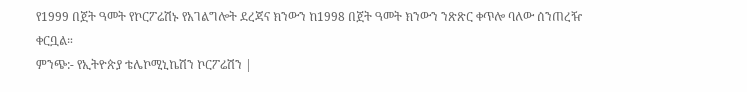የ1999 በጀት ዓመት የኮርፖሬሽኑ የአገልግሎት ደረጃና ክንውን ከ1998 በጀት ዓመት ክንውን ንጽጽር ቀጥሎ ባለው ሰንጠረዥ ቀርቧል።
ምንጭ:- የኢትዮጵያ ቴሌኮሚኒኬሽን ኮርፖሬሽን |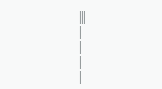|||
|
|
|
|